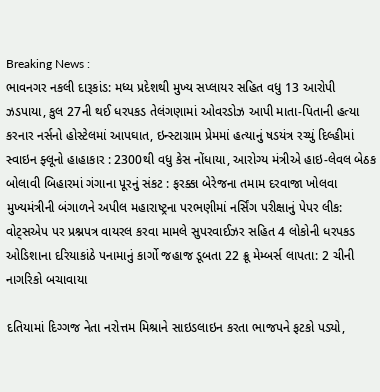Breaking News :
ભાવનગર નકલી દારૂકાંડ: મધ્ય પ્રદેશથી મુખ્ય સપ્લાયર સહિત વધુ 13 આરોપી ઝડપાયા, કુલ 27ની થઈ ધરપકડ તેલંગણામાં ઓવરડોઝ આપી માતા-પિતાની હત્યા કરનાર નર્સનો હોસ્ટેલમાં આપઘાત, ઇન્સ્ટાગ્રામ પ્રેમમાં હત્યાનું ષડયંત્ર રચ્યું દિલ્હીમાં સ્વાઇન ફ્લૂનો હાહાકાર : 2300થી વધુ કેસ નોંધાયા, આરોગ્ય મંત્રીએ હાઇ-લેવલ બેઠક બોલાવી બિહારમાં ગંગાના પૂરનું સંકટ : ફરક્કા બેરેજના તમામ દરવાજા ખોલવા મુખ્યમંત્રીની બંગાળને અપીલ મહારાષ્ટ્રના પરભણીમાં નર્સિંગ પરીક્ષાનું પેપર લીક: વોટ્સએપ પર પ્રશ્નપત્ર વાયરલ કરવા મામલે સુપરવાઈઝર સહિત 4 લોકોની ધરપકડ ઓડિશાના દરિયાકાંઠે પનામાનું કાર્ગો જહાજ ડૂબતા 22 ક્રૂ મેમ્બર્સ લાપતા: 2 ચીની નાગરિકો બચાવાયા

દતિયામાં દિગ્ગજ નેતા નરોત્તમ મિશ્રાને સાઇડલાઇન કરતા ભાજપને ફટકો પડ્યો,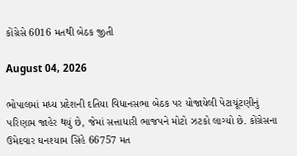કોંગ્રેસે 6016 મતથી બેઠક જીતી

August 04, 2026

ભોપાલમાં મધ્ય પ્રદેશની દતિયા વિધાનસભા બેઠક પર યોજાયેલી પેટાચૂંટણીનું પરિણામ જાહેર થયું છે, જેમાં સત્તાધારી ભાજપને મોટો ઝટકો લાગ્યો છે. કોંગ્રેસના ઉમેદવાર ઘનશ્યામ સિંહે 66757 મત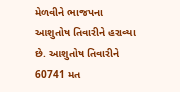મેળવીને ભાજપના આશુતોષ તિવારીને હરાવ્યા છે. આશુતોષ તિવારીને 60741 મત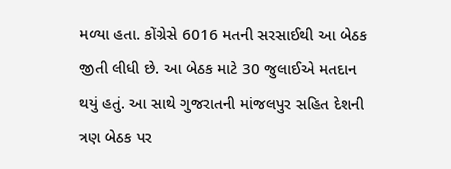મળ્યા હતા. કોંગ્રેસે 6016 મતની સરસાઈથી આ બેઠક જીતી લીધી છે. આ બેઠક માટે 30 જુલાઈએ મતદાન થયું હતું. આ સાથે ગુજરાતની માંજલપુર સહિત દેશની ત્રણ બેઠક પર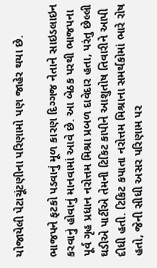યોજાયેલી પેટાચૂંટણીના પરિણામો પણ જાહેર થયા છે.

ભાજપને ફટકો પડવાનું મૂળ કારણ દિગ્ગજ નેતાને સાઇડલાઇન કરવાનું હોવાનું માનવામાં આવે છે. આ બેઠક પરથી ભાજપના પૂર્વ ગૃહ પ્રધાન નરોત્તમ મિશ્રા પ્રબળ દાવેદાર હતા, પરંતુ છેલ્લી ઘડીએ પાર્ટીએ તેમની ટિકિટ કાપીને આશુતોષ તિવારીને આપી દીધી હતી. ટિકિટ કપાતા નરોત્તમ મિશ્રાના સમર્થકોમાં ભારે રોષ હતો, જેની સીધી અસર પરિણામ પર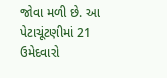જોવા મળી છે. આ પેટાચૂંટણીમાં 21 ઉમેદવારો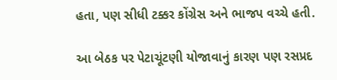હતા, પણ સીધી ટક્કર કોંગ્રેસ અને ભાજપ વચ્ચે હતી.

આ બેઠક પર પેટાચૂંટણી યોજાવાનું કારણ પણ રસપ્રદ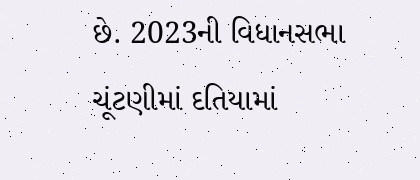છે. 2023ની વિધાનસભા ચૂંટણીમાં દતિયામાં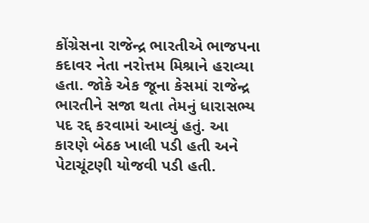કોંગ્રેસના રાજેન્દ્ર ભારતીએ ભાજપના કદાવર નેતા નરોત્તમ મિશ્રાને હરાવ્યા હતા. જોકે એક જૂના કેસમાં રાજેન્દ્ર ભારતીને સજા થતા તેમનું ધારાસભ્ય પદ રદ્દ કરવામાં આવ્યું હતું. આ કારણે બેઠક ખાલી પડી હતી અને પેટાચૂંટણી યોજવી પડી હતી.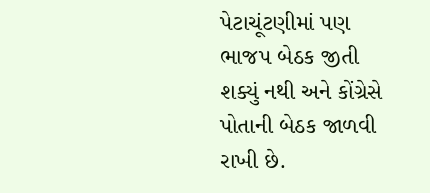પેટાચૂંટણીમાં પણ ભાજપ બેઠક જીતી શક્યું નથી અને કોંગ્રેસે પોતાની બેઠક જાળવી રાખી છે.